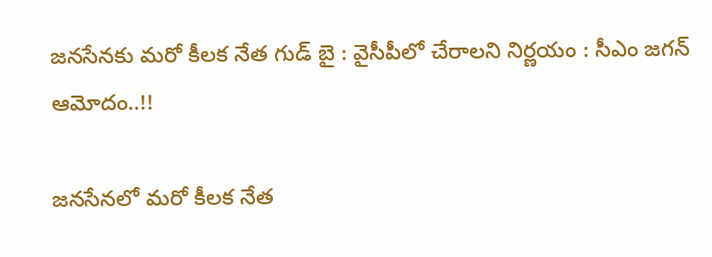జనసేనకు మరో కీలక నేత గుడ్ బై : వైసీపీలో చేరాలని నిర్ణయం : సీఎం జగన్ ఆమోదం..!!

జనసేనలో మరో కీలక నేత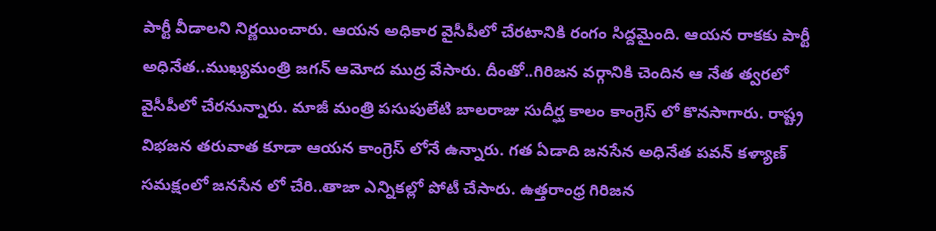పార్టీ వీడాలని నిర్ణయించారు. ఆయన అధికార వైసీపీలో చేరటానికి రంగం సిద్దమైంది. ఆయన రాకకు పార్టీ అధినేత..ముఖ్యమంత్రి జగన్ ఆమోద ముద్ర వేసారు. దీంతో..గిరిజన వర్గానికి చెందిన ఆ నేత త్వరలో వైసీపీలో చేరనున్నారు. మాజీ మంత్రి పసుపులేటి బాలరాజు సుదీర్ఘ కాలం కాంగ్రెస్ లో కొనసాగారు. రాష్ట్ర విభజన తరువాత కూడా ఆయన కాంగ్రెస్ లోనే ఉన్నారు. గత ఏడాది జనసేన అధినేత పవన్ కళ్యాణ్ సమక్షంలో జనసేన లో చేరి..తాజా ఎన్నికల్లో పోటీ చేసారు. ఉత్తరాంధ్ర గిరిజన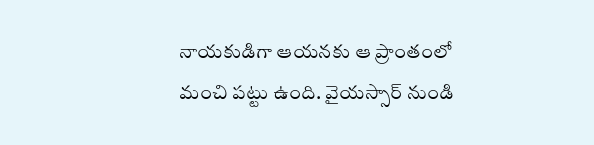నాయకుడిగా ఆయనకు ఆ ప్రాంతంలో మంచి పట్టు ఉంది. వైయస్సార్ నుండి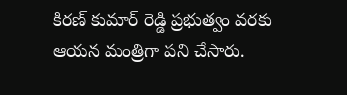కిరణ్ కుమార్ రెడ్డి ప్రభుత్వం వరకు ఆయన మంత్రిగా పని చేసారు.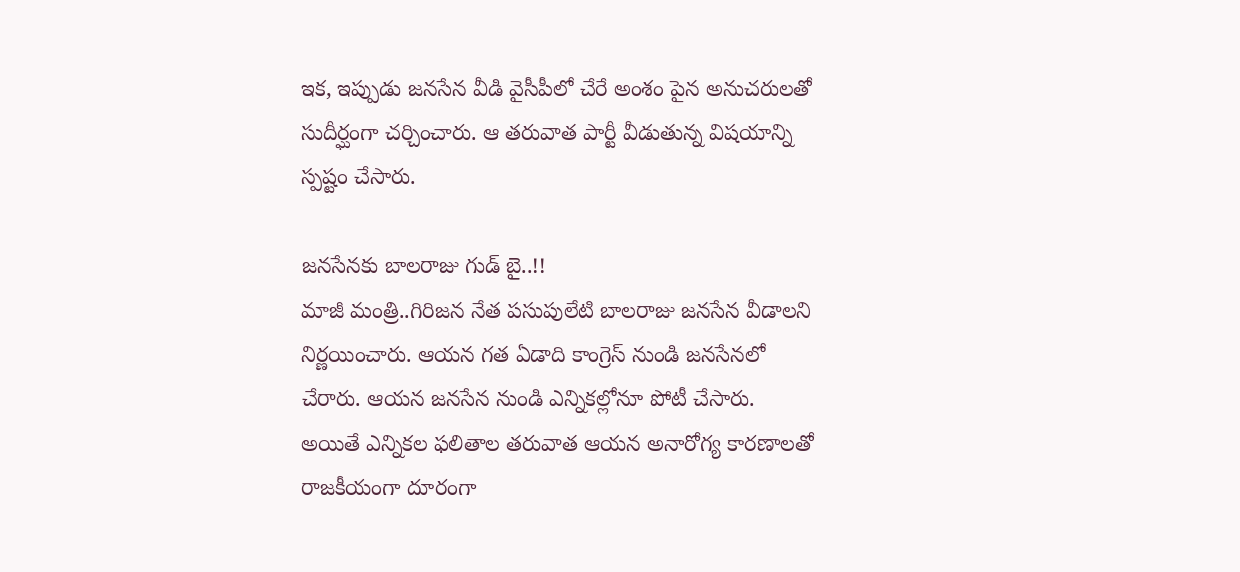ఇక, ఇప్పుడు జనసేన వీడి వైసీపీలో చేరే అంశం పైన అనుచరులతో సుదీర్ఘంగా చర్చించారు. ఆ తరువాత పార్టీ వీడుతున్న విషయాన్ని స్పష్టం చేసారు.

జనసేనకు బాలరాజు గుడ్ బై..!!
మాజీ మంత్రి..గిరిజన నేత పసుపులేటి బాలరాజు జనసేన వీడాలని నిర్ణయించారు. ఆయన గత ఏడాది కాంగ్రెస్ నుండి జనసేనలో చేరారు. ఆయన జనసేన నుండి ఎన్నికల్లోనూ పోటీ చేసారు. అయితే ఎన్నికల ఫలితాల తరువాత ఆయన అనారోగ్య కారణాలతో రాజకీయంగా దూరంగా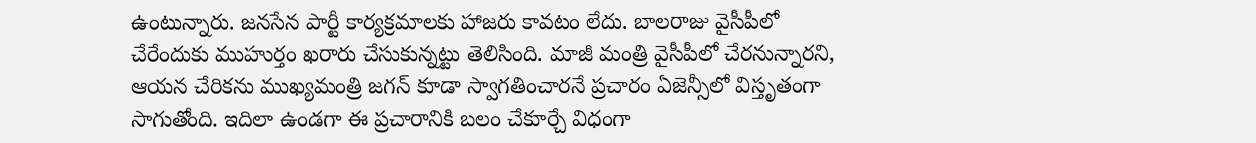ఉంటున్నారు. జనసేన పార్టీ కార్యక్రమాలకు హాజరు కావటం లేదు. బాలరాజు వైసీపీలో చేరేందుకు ముహుర్తం ఖరారు చేసుకున్నట్టు తెలిసింది. మాజీ మంత్రి వైసీపీలో చేరనున్నారని, ఆయన చేరికను ముఖ్యమంత్రి జగన్‌ కూడా స్వాగతించారనే ప్రచారం ఏజెన్సీలో విస్తృతంగా సాగుతోంది. ఇదిలా ఉండగా ఈ ప్రచారానికి బలం చేకూర్చే విధంగా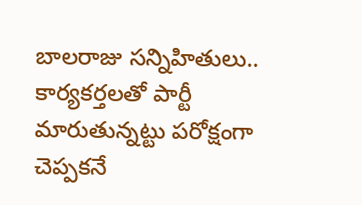బాలరాజు సన్నిహితులు.. కార్యకర్తలతో పార్టీ మారుతున్నట్టు పరోక్షంగా చెప్పకనే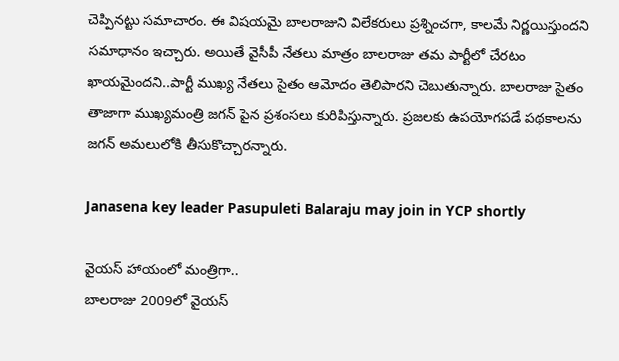చెప్పినట్టు సమాచారం. ఈ విషయమై బాలరాజుని విలేకరులు ప్రశ్నించగా, కాలమే నిర్ణయిస్తుందని సమాధానం ఇచ్చారు. అయితే వైసీపీ నేతలు మాత్రం బాలరాజు తమ పార్టీలో చేరటం ఖాయమైందని..పార్టీ ముఖ్య నేతలు సైతం ఆమోదం తెలిపారని చెబుతున్నారు. బాలరాజు సైతం తాజాగా ముఖ్యమంత్రి జగన్ పైన ప్రశంసలు కురిపిస్తున్నారు. ప్రజలకు ఉపయోగపడే పథకాలను జగన్‌ అమలులోకి తీసుకొచ్చారన్నారు.

Janasena key leader Pasupuleti Balaraju may join in YCP shortly

వైయస్ హాయంలో మంత్రిగా..
బాలరాజు 2009లో వైయస్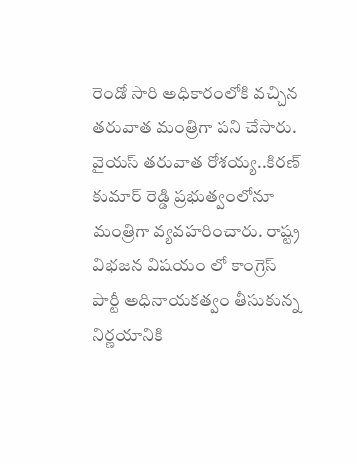రెండో సారి అధికారంలోకి వచ్చిన తరువాత మంత్రిగా పని చేసారు. వైయస్ తరువాత రోశయ్య..కిరణ్ కుమార్ రెడ్డి ప్రభుత్వంలోనూ మంత్రిగా వ్యవహరించారు. రాష్ట్ర విభజన విషయం లో కాంగ్రెస్ పార్టీ అధినాయకత్వం తీసుకున్న నిర్ణయానికి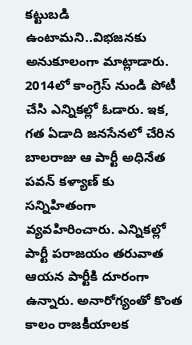కట్టుబడి ఉంటామని..విభజనకు అనుకూలంగా మాట్లాడారు. 2014లో కాంగ్రెస్ నుండి పోటీ చేసి ఎన్నికల్లో ఓడారు. ఇక, గత ఏడాది జనసేనలో చేరిన బాలరాజు ఆ పార్టీ అధినేత పవన్ కళ్యాణ్ కు సన్నిహితంగా వ్యవహిరించారు. ఎన్నికల్లో పార్టీ పరాజయం తరువాత ఆయన పార్టీకి దూరంగా ఉన్నారు. అనారోగ్యంతో కొంత కాలం రాజకీయాలక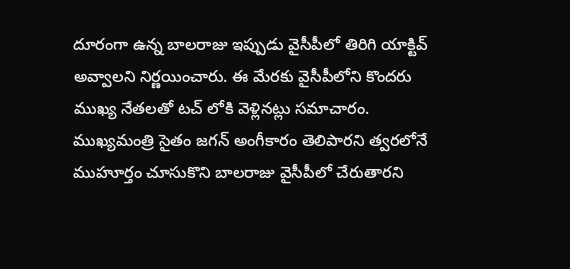దూరంగా ఉన్న బాలరాజు ఇప్పుడు వైసీపీలో తిరిగి యాక్టివ్ అవ్వాలని నిర్ణయించారు. ఈ మేరకు వైసీపీలోని కొందరు ముఖ్య నేతలతో టచ్ లోకి వెళ్లినట్లు సమాచారం. ముఖ్యమంత్రి సైతం జగన్ అంగీకారం తెలిపారని త్వరలోనే ముహూర్తం చూసుకొని బాలరాజు వైసీపీలో చేరుతారని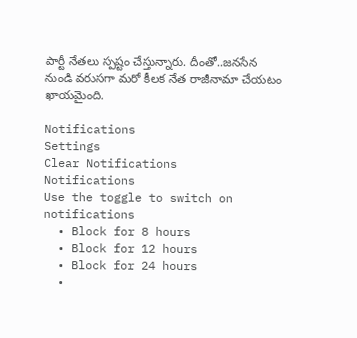పార్టీ నేతలు స్పష్టం చేస్తున్నారు. దీంతో..జనసేన నుండి వరుసగా మరో కీలక నేత రాజీనామా చేయటం ఖాయమైంది.

Notifications
Settings
Clear Notifications
Notifications
Use the toggle to switch on notifications
  • Block for 8 hours
  • Block for 12 hours
  • Block for 24 hours
  •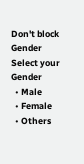Don't block
Gender
Select your Gender
  • Male
  • Female
  • Others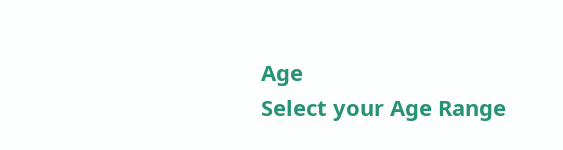Age
Select your Age Range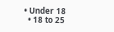• Under 18
  • 18 to 25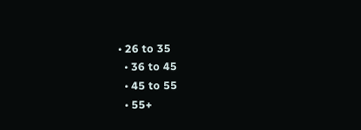• 26 to 35
  • 36 to 45
  • 45 to 55
  • 55+